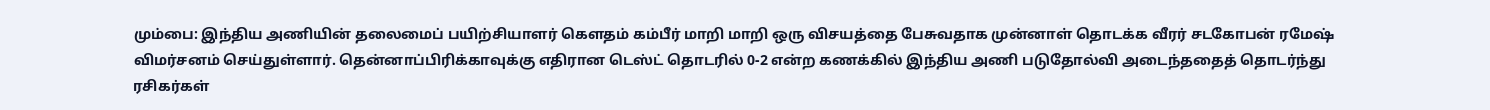மும்பை: இந்திய அணியின் தலைமைப் பயிற்சியாளர் கௌதம் கம்பீர் மாறி மாறி ஒரு விசயத்தை பேசுவதாக முன்னாள் தொடக்க வீரர் சடகோபன் ரமேஷ் விமர்சனம் செய்துள்ளார். தென்னாப்பிரிக்காவுக்கு எதிரான டெஸ்ட் தொடரில் 0-2 என்ற கணக்கில் இந்திய அணி படுதோல்வி அடைந்ததைத் தொடர்ந்து ரசிகர்கள்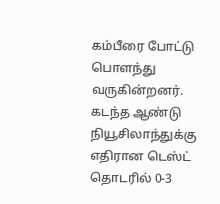கம்பீரை போட்டு பொளந்து வருகின்றனர்.
கடந்த ஆண்டு நியூசிலாந்துக்கு எதிரான டெஸ்ட் தொடரில் 0-3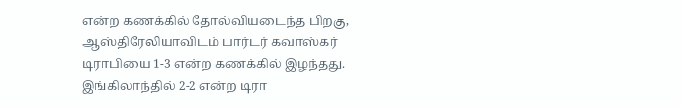என்ற கணக்கில் தோல்வியடைந்த பிறகு, ஆஸ்திரேலியாவிடம் பார்டர் கவாஸ்கர் டிராபியை 1-3 என்ற கணக்கில் இழந்தது. இங்கிலாந்தில் 2-2 என்ற டிரா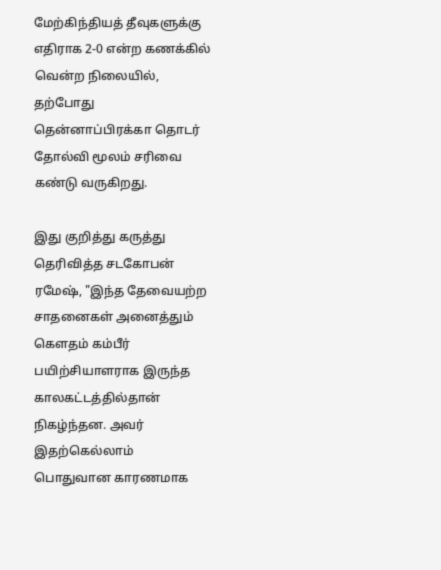மேற்கிந்தியத் தீவுகளுக்கு எதிராக 2-0 என்ற கணக்கில் வென்ற நிலையில், தற்போது தென்னாப்பிரக்கா தொடர் தோல்வி மூலம் சரிவை கண்டு வருகிறது.

இது குறித்து கருத்து தெரிவித்த சடகோபன் ரமேஷ், "இந்த தேவையற்ற சாதனைகள் அனைத்தும் கௌதம் கம்பீர் பயிற்சியாளராக இருந்த காலகட்டத்தில்தான் நிகழ்ந்தன. அவர் இதற்கெல்லாம் பொதுவான காரணமாக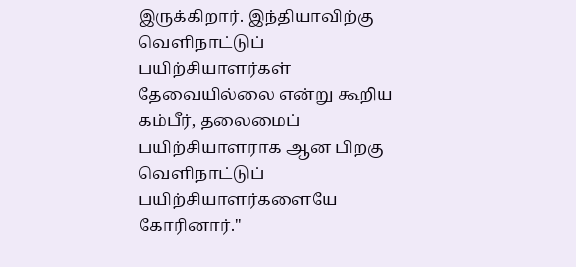இருக்கிறார். இந்தியாவிற்கு வெளிநாட்டுப் பயிற்சியாளர்கள் தேவையில்லை என்று கூறிய கம்பீர், தலைமைப் பயிற்சியாளராக ஆன பிறகு வெளிநாட்டுப் பயிற்சியாளர்களையே கோரினார்."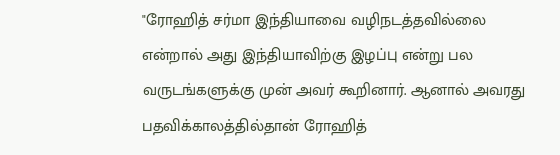"ரோஹித் சர்மா இந்தியாவை வழிநடத்தவில்லை என்றால் அது இந்தியாவிற்கு இழப்பு என்று பல வருடங்களுக்கு முன் அவர் கூறினார். ஆனால் அவரது பதவிக்காலத்தில்தான் ரோஹித்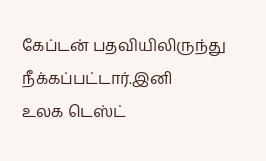கேப்டன் பதவியிலிருந்து நீக்கப்பட்டார்.இனி
உலக டெஸ்ட்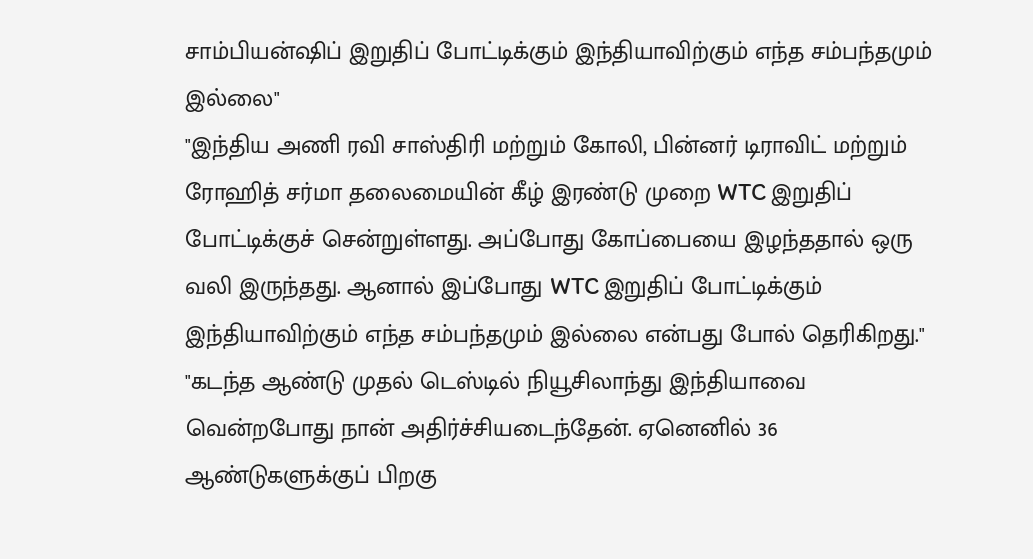சாம்பியன்ஷிப் இறுதிப் போட்டிக்கும் இந்தியாவிற்கும் எந்த சம்பந்தமும் இல்லை"
"இந்திய அணி ரவி சாஸ்திரி மற்றும் கோலி, பின்னர் டிராவிட் மற்றும் ரோஹித் சர்மா தலைமையின் கீழ் இரண்டு முறை WTC இறுதிப் போட்டிக்குச் சென்றுள்ளது. அப்போது கோப்பையை இழந்ததால் ஒரு வலி இருந்தது. ஆனால் இப்போது WTC இறுதிப் போட்டிக்கும் இந்தியாவிற்கும் எந்த சம்பந்தமும் இல்லை என்பது போல் தெரிகிறது."
"கடந்த ஆண்டு முதல் டெஸ்டில் நியூசிலாந்து இந்தியாவை வென்றபோது நான் அதிர்ச்சியடைந்தேன். ஏனெனில் 36 ஆண்டுகளுக்குப் பிறகு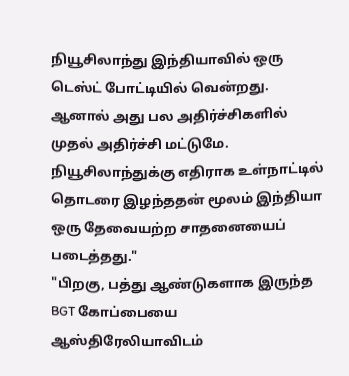நியூசிலாந்து இந்தியாவில் ஒரு டெஸ்ட் போட்டியில் வென்றது. ஆனால் அது பல அதிர்ச்சிகளில் முதல் அதிர்ச்சி மட்டுமே. நியூசிலாந்துக்கு எதிராக உள்நாட்டில் தொடரை இழந்ததன் மூலம் இந்தியா ஒரு தேவையற்ற சாதனையைப் படைத்தது."
"பிறகு, பத்து ஆண்டுகளாக இருந்த BGT கோப்பையை ஆஸ்திரேலியாவிடம்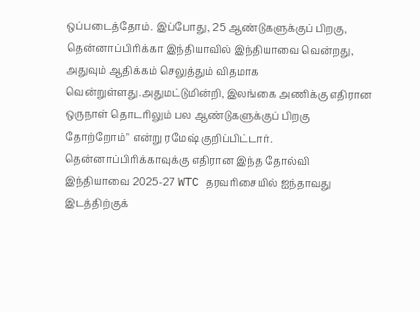ஒப்படைத்தோம். இப்போது, 25 ஆண்டுகளுக்குப் பிறகு, தென்னாப்பிரிக்கா இந்தியாவில் இந்தியாவை வென்றது, அதுவும் ஆதிக்கம் செலுத்தும் விதமாக வென்றுள்ளது.அதுமட்டுமின்றி, இலங்கை அணிக்கு எதிரான ஒருநாள் தொடரிலும் பல ஆண்டுகளுக்குப் பிறகு தோற்றோம்" என்று ரமேஷ் குறிப்பிட்டார். தென்னாப்பிரிக்காவுக்கு எதிரான இந்த தோல்வி இந்தியாவை 2025-27 WTC தரவரிசையில் ஐந்தாவது இடத்திற்குக்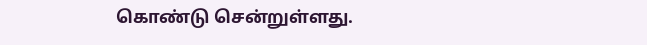கொண்டு சென்றுள்ளது.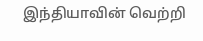இந்தியாவின் வெற்றி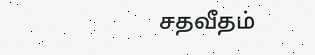சதவீதம்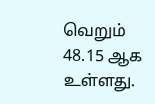வெறும் 48.15 ஆக உள்ளது.